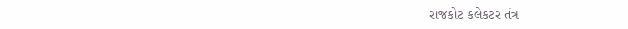રાજકોટ કલેકટર તંત્ર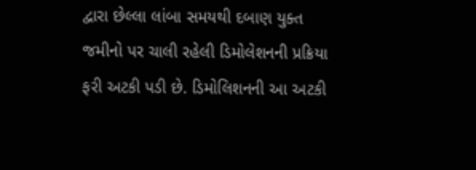દ્વારા છેલ્લા લાંબા સમયથી દબાણ યુક્ત જમીનો પર ચાલી રહેલી ડિમોલેશનની પ્રક્રિયા ફરી અટકી પડી છે. ડિમોલિશનની આ અટકી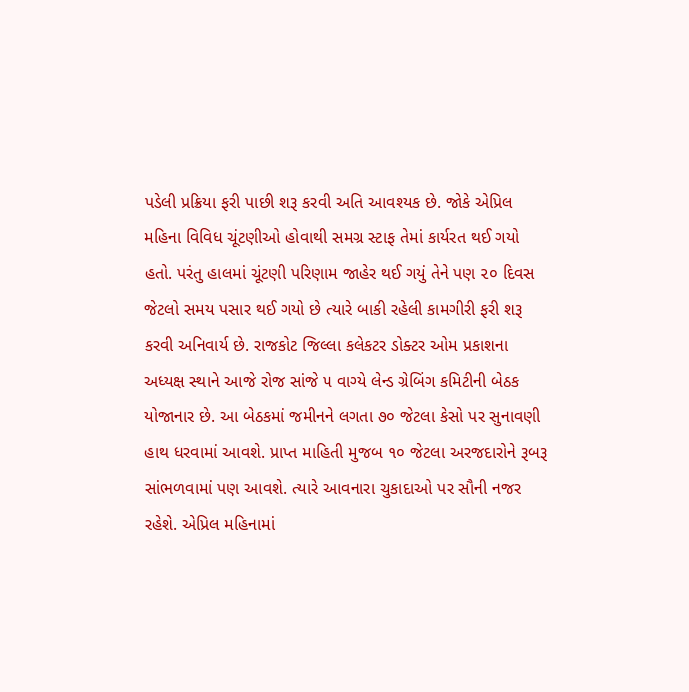પડેલી પ્રક્રિયા ફરી પાછી શરૂ કરવી અતિ આવશ્યક છે. જોકે એપ્રિલ મહિના વિવિધ ચૂંટણીઓ હોવાથી સમગ્ર સ્ટાફ તેમાં કાર્યરત થઈ ગયો હતો. પરંતુ હાલમાં ચૂંટણી પરિણામ જાહેર થઈ ગયું તેને પણ ૨૦ દિવસ જેટલો સમય પસાર થઈ ગયો છે ત્યારે બાકી રહેલી કામગીરી ફરી શરૂ કરવી અનિવાર્ય છે. રાજકોટ જિલ્લા કલેકટર ડોક્ટર ઓમ પ્રકાશના અધ્યક્ષ સ્થાને આજે રોજ સાંજે ૫ વાગ્યે લેન્ડ ગ્રેબિંગ કમિટીની બેઠક યોજાનાર છે. આ બેઠકમાં જમીનને લગતા ૭૦ જેટલા કેસો પર સુનાવણી હાથ ધરવામાં આવશે. પ્રાપ્ત માહિતી મુજબ ૧૦ જેટલા અરજદારોને રૂબરૂ સાંભળવામાં પણ આવશે. ત્યારે આવનારા ચુકાદાઓ પર સૌની નજર રહેશે. એપ્રિલ મહિનામાં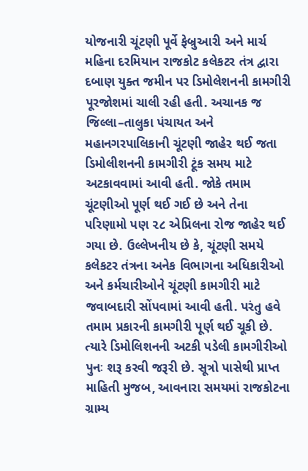યોજનારી ચૂંટણી પૂર્વે ફેબ્રુઆરી અને માર્ચ મહિના દરમિયાન રાજકોટ કલેકટર તંત્ર દ્વારા દબાણ યુક્ત જમીન પર ડિમોલેશનની કામગીરી પૂરજોશમાં ચાલી રહી હતી. અચાનક જ જિલ્લા–તાલુકા પંચાયત અને મહાનગરપાલિકાની ચૂંટણી જાહેર થઈ જતા ડિમોલીશનની કામગીરી ટૂંક સમય માટે અટકાવવામાં આવી હતી. જોકે તમામ ચૂંટણીઓ પૂર્ણ થઈ ગઈ છે અને તેના પરિણામો પણ ૨૮ એપ્રિલના રોજ જાહેર થઈ ગયા છે. ઉલ્લેખનીય છે કે, ચૂંટણી સમયે કલેકટર તંત્રના અનેક વિભાગના અધિકારીઓ અને કર્મચારીઓને ચૂંટણી કામગીરી માટે જવાબદારી સોંપવામાં આવી હતી. પરંતુ હવે તમામ પ્રકારની કામગીરી પૂર્ણ થઈ ચૂકી છે. ત્યારે ડિમોલિશનની અટકી પડેલી કામગીરીઓ પુનઃ શરૂ કરવી જરૂરી છે. સૂત્રો પાસેથી પ્રાપ્ત માહિતી મુજબ, આવનારા સમયમાં રાજકોટના ગ્રામ્ય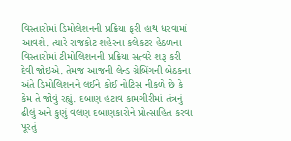વિસ્તારોમાં ડિમોલેશનની પ્રક્રિયા ફરી હાથ ધરવામાં આવશે. ત્યારે રાજકોટ શહેરના કલેકટર હેઠળના વિસ્તારોમાં ટીમોલિશનની પ્રક્રિયા સત્વરે શરૂ કરી દેવી જોઇએ. તેમજ આજની લેન્ડ ગ્રેબિંગની બેઠકના અંતે ડિમોલિશનને લઈને કોઈ નોટિસ નીકળે છે કે કેમ તે જોવું રહ્યું. દબાણ હટાવ કામગીરીમાં તંત્રનું ઢીલું અને કુણું વલણ દબાણકારોને પ્રોત્સાહિત કરવા પૂરતું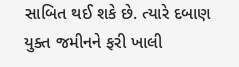સાબિત થઈ શકે છે. ત્યારે દબાણ યુક્ત જમીનને ફરી ખાલી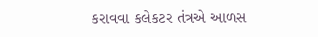કરાવવા કલેકટર તંત્રએ આળસ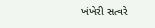ખંખેરી સત્વરે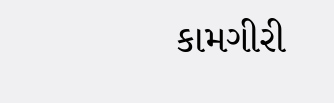કામગીરી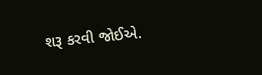શરૂ કરવી જોઈએ.